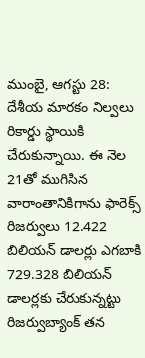ముంబై, ఆగస్టు 28: దేశీయ మారకం నిల్వలు రికార్డు స్థాయికి చేరుకున్నాయి. ఈ నెల 21తో ముగిసిన వారాంతానికిగాను ఫారెక్స్ రిజర్వులు 12.422 బిలియన్ డాలర్లు ఎగబాకి 729.328 బిలియన్ డాలర్లకు చేరుకున్నట్టు రిజర్వుబ్యాంక్ తన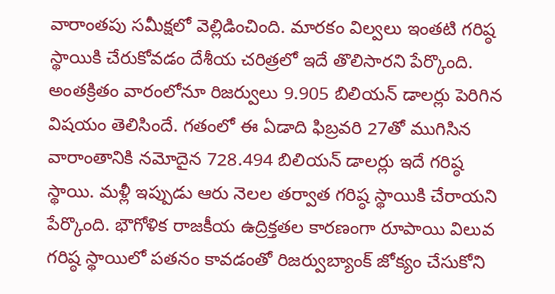వారాంతపు సమీక్షలో వెల్లిడించింది. మారకం విల్వలు ఇంతటి గరిష్ఠ స్థాయికి చేరుకోవడం దేశీయ చరిత్రలో ఇదే తొలిసారని పేర్కొంది. అంతక్రితం వారంలోనూ రిజర్వులు 9.905 బిలియన్ డాలర్లు పెరిగిన విషయం తెలిసిందే. గతంలో ఈ ఏడాది ఫిబ్రవరి 27తో ముగిసిన వారాంతానికి నమోదైన 728.494 బిలియన్ డాలర్లు ఇదే గరిష్ఠ స్థాయి. మళ్లీ ఇప్పుడు ఆరు నెలల తర్వాత గరిష్ఠ స్థాయికి చేరాయని పేర్కొంది. భౌగోళిక రాజకీయ ఉద్రిక్తతల కారణంగా రూపాయి విలువ గరిష్ఠ స్థాయిలో పతనం కావడంతో రిజర్వుబ్యాంక్ జోక్యం చేసుకోని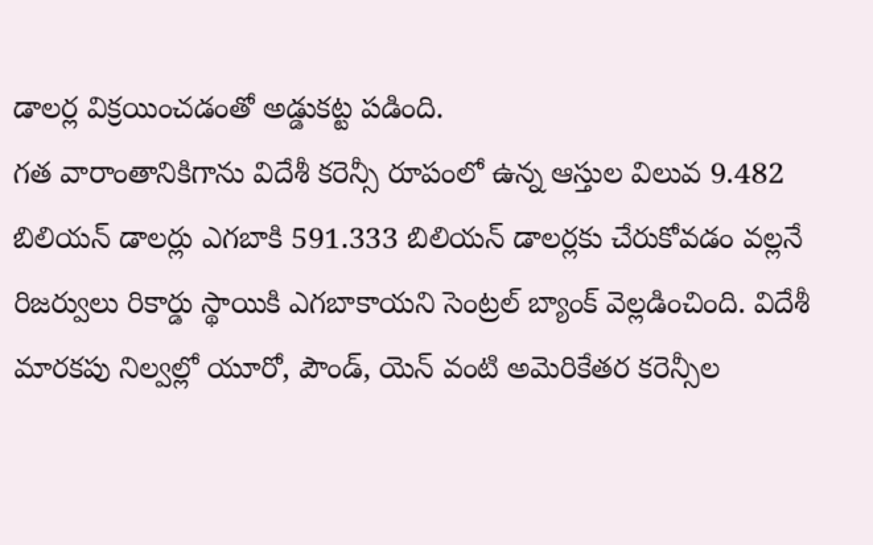డాలర్ల విక్రయించడంతో అడ్డుకట్ట పడింది.
గత వారాంతానికిగాను విదేశీ కరెన్సీ రూపంలో ఉన్న ఆస్తుల విలువ 9.482 బిలియన్ డాలర్లు ఎగబాకి 591.333 బిలియన్ డాలర్లకు చేరుకోవడం వల్లనే రిజర్వులు రికార్డు స్థాయికి ఎగబాకాయని సెంట్రల్ బ్యాంక్ వెల్లడించింది. విదేశీ మారకపు నిల్వల్లో యూరో, పౌండ్, యెన్ వంటి అమెరికేతర కరెన్సీల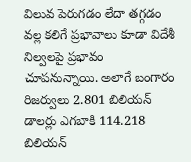విలువ పెరుగడం లేదా తగ్గడం వల్ల కలిగే ప్రభావాలు కూడా విదేశీ నిల్వలపై ప్రభావం చూపనున్నాయి. అలాగే బంగారం రిజర్వులు 2.801 బిలియన్ డాలర్లు ఎగబాకి 114.218 బిలియన్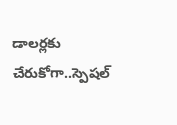డాలర్లకు చేరుకోగా..స్పెషల్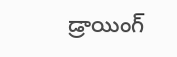డ్రాయింగ్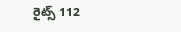రైట్స్ 112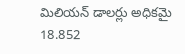మిలియన్ డాలర్లు అధికమై 18.852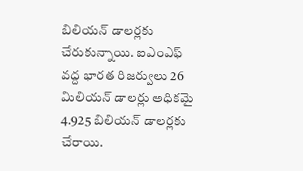బిలియన్ డాలర్లకు చేరుకున్నాయి. ఐఎంఎఫ్ వద్ద భారత రిజర్వులు 26 మిలియన్ డాలర్లు అధికమై 4.925 బిలియన్ డాలర్లకు చేరాయి.